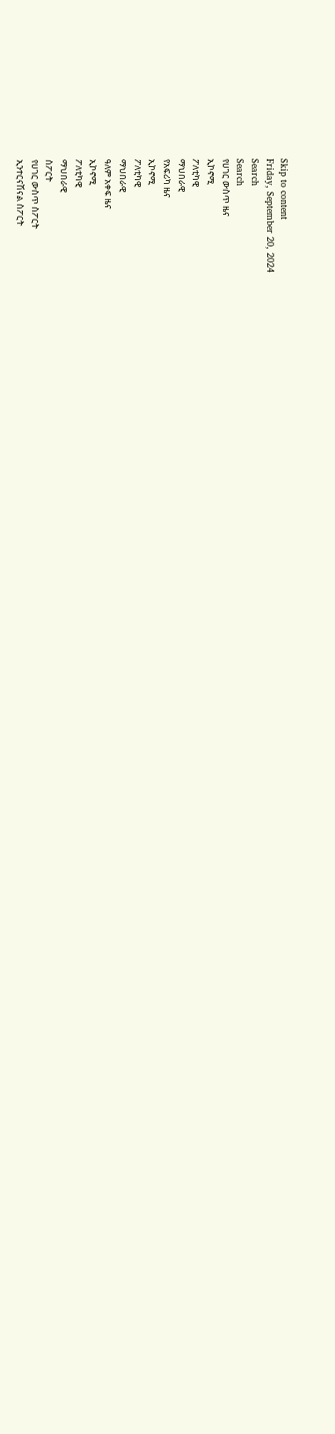Skip to content
Friday, September 20, 2024
Search
Search
የሀገር ውስጥ ዜና
ኢኮኖሚ
ፖለቲካዊ
ማህበራዊ
የአፍሪካ ዜና
ኢኮኖሚ
ፖለቲካዊ
ማህበራዊ
ዓለም አቀፍ ዜና
ኢኮኖሚ
ፖለቲካዊ
ማህበራዊ
ስፖርት
የሀገር ውስጥ ስፖርት
ኢንተርናሽናል ስፖርት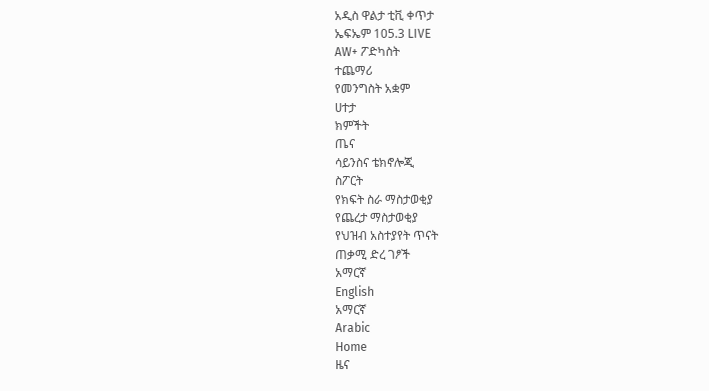አዲስ ዋልታ ቲቪ ቀጥታ
ኤፍኤም 105.3 LIVE
AW+ ፖድካስት
ተጨማሪ
የመንግስት አቋም
ሀተታ
ክምችት
ጤና
ሳይንስና ቴክኖሎጂ
ስፖርት
የክፍት ስራ ማስታወቂያ
የጨረታ ማስታወቂያ
የህዝብ አስተያየት ጥናት
ጠቃሚ ድረ ገፆች
አማርኛ
English
አማርኛ
Arabic
Home
ዜና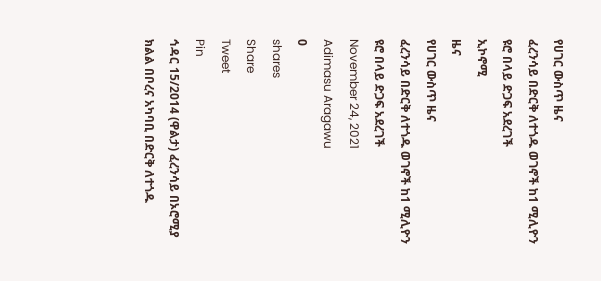የሀገር ውስጥ ዜና
ፈረንሳይ በድርቅ ለተጎዱ ወገኖች ከ1 ሚሊዮን ዩሮ በላይ ድጋፍ አደረገች
ኢኮኖሚ
ዜና
የሀገር ውስጥ ዜና
ፈረንሳይ በድርቅ ለተጎዱ ወገኖች ከ1 ሚሊዮን ዩሮ በላይ ድጋፍ አደረገች
November 24, 2021
Adimasu Aragawu
0
shares
Share
Tweet
Pin
ኅዳር 15/2014 (ዋልታ) ፈረንሳይ በኦሮሚያ ክልል በቦረና አካባቢ በድርቅ ለተጎዱ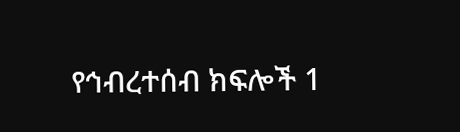የኅብረተሰብ ክፍሎች 1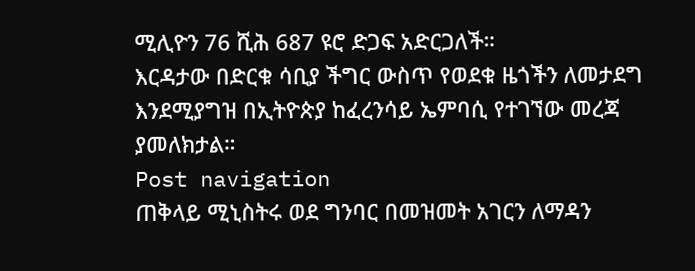ሚሊዮን 76 ሺሕ 687 ዩሮ ድጋፍ አድርጋለች።
እርዳታው በድርቁ ሳቢያ ችግር ውስጥ የወደቁ ዜጎችን ለመታደግ እንደሚያግዝ በኢትዮጵያ ከፈረንሳይ ኤምባሲ የተገኘው መረጃ ያመለክታል።
Post navigation
ጠቅላይ ሚኒስትሩ ወደ ግንባር በመዝመት አገርን ለማዳን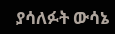ያሳለፉት ውሳኔ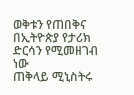ወቅቱን የጠበቅና በኢትዮጵያ የታሪክ ድርሳን የሚመዘገብ ነው
ጠቅላይ ሚኒስትሩ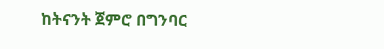ከትናንት ጀምሮ በግንባር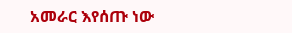አመራር እየሰጡ ነው